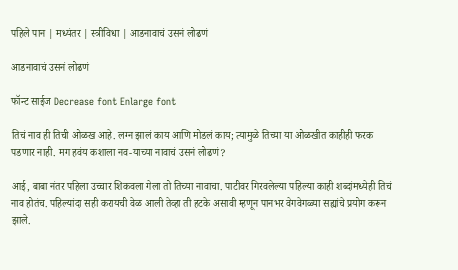पहिले पान | मध्यंतर | स्त्रीविधा | आडनावाचं उसनं लोढणं

आडनावाचं उसनं लोढणं

फॉन्ट साईज Decrease font Enlarge font

तिचं नाव ही तिची ओळख आहे. लग्न झालं काय आणि मोडलं काय; त्यामुळे तिच्या या ओळखीत काहीही फरक पडणार नाही. मग हवंय कशाला नव-याच्या नावाचं उसनं लोढणं?

आई, बाबा नंतर पहिला उच्चार शिकवला गेला तो तिच्या नावाचा. पाटीवर गिरवलेल्या पहिल्या काही शब्दांमध्येही तिचं नाव होतंच. पहिल्यांदा सही करायची वेळ आली तेव्हा ती हटके असावी म्हणून पानभर वेगवेगळ्या सह्यांचे प्रयोग करून झाले.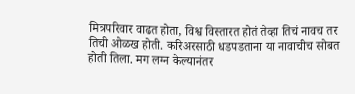मित्रपरिवार वाढत होता, विश्व विस्तारत होतं तेव्हा तिचं नावच तर तिची ओळख होती. करिअरसाठी धडपडताना या नावाचीच सोबत होती तिला. मग लग्न केल्यानंतर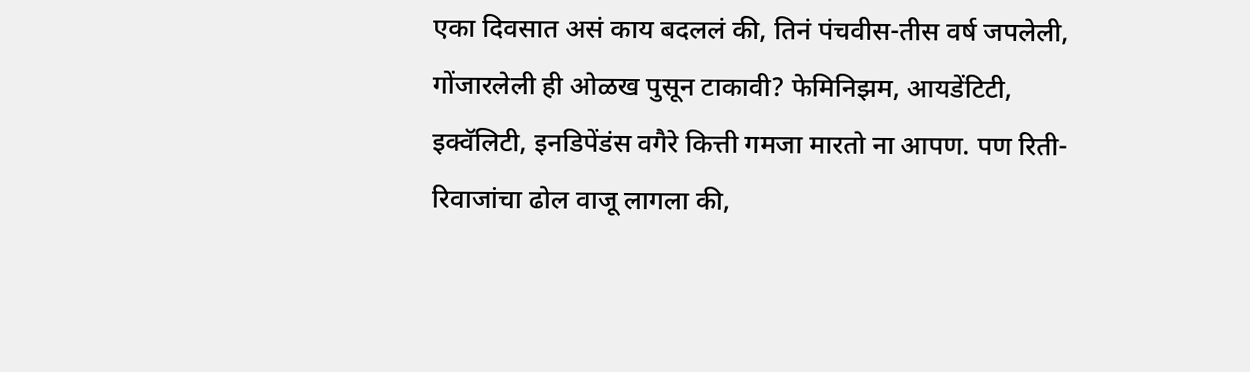एका दिवसात असं काय बदललं की, तिनं पंचवीस-तीस वर्ष जपलेली, गोंजारलेली ही ओळख पुसून टाकावी? फेमिनिझम, आयडेंटिटी, इक्वॅलिटी, इनडिपेंडंस वगैरे कित्ती गमजा मारतो ना आपण. पण रिती-रिवाजांचा ढोल वाजू लागला की,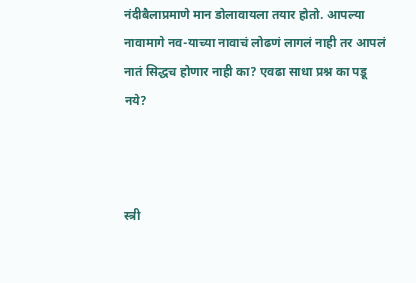नंदीबैलाप्रमाणे मान डोलावायला तयार होतो. आपल्या नावामागे नव-याच्या नावाचं लोढणं लागलं नाही तर आपलं नातं सिद्धच होणार नाही का? एवढा साधा प्रश्न का पडू नये?



स्त्री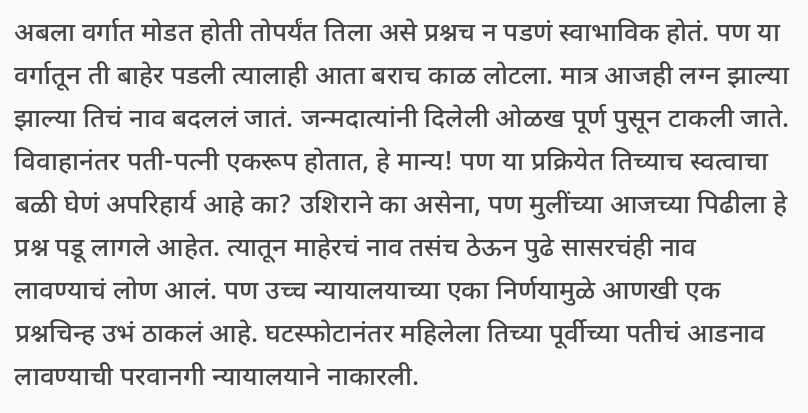अबला वर्गात मोडत होती तोपर्यंत तिला असे प्रश्नच न पडणं स्वाभाविक होतं. पण या वर्गातून ती बाहेर पडली त्यालाही आता बराच काळ लोटला. मात्र आजही लग्न झाल्या झाल्या तिचं नाव बदललं जातं. जन्मदात्यांनी दिलेली ओळख पूर्ण पुसून टाकली जाते. विवाहानंतर पती-पत्नी एकरूप होतात, हे मान्य! पण या प्रक्रियेत तिच्याच स्वत्वाचा बळी घेणं अपरिहार्य आहे का? उशिराने का असेना, पण मुलींच्या आजच्या पिढीला हे प्रश्न पडू लागले आहेत. त्यातून माहेरचं नाव तसंच ठेऊन पुढे सासरचंही नाव लावण्याचं लोण आलं. पण उच्च न्यायालयाच्या एका निर्णयामुळे आणखी एक प्रश्नचिन्ह उभं ठाकलं आहे. घटस्फोटानंतर महिलेला तिच्या पूर्वीच्या पतीचं आडनाव लावण्याची परवानगी न्यायालयाने नाकारली.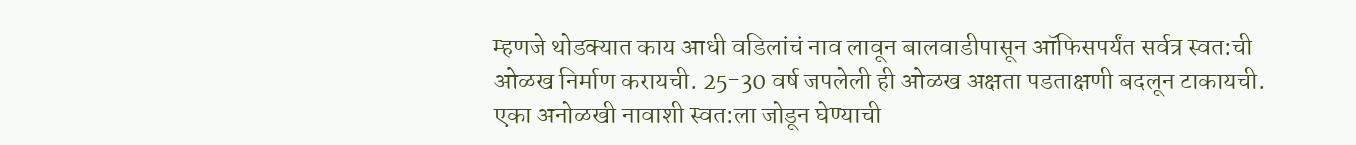म्हणजे थोडक्यात काय आधी वडिलांचं नाव लावून बालवाडीपासून ऑफिसपर्यंत सर्वत्र स्वत:ची ओळख निर्माण करायची. 25-30 वर्ष जपलेली ही ओळख अक्षता पडताक्षणी बदलून टाकायची. एका अनोळखी नावाशी स्वत:ला जोडून घेण्याची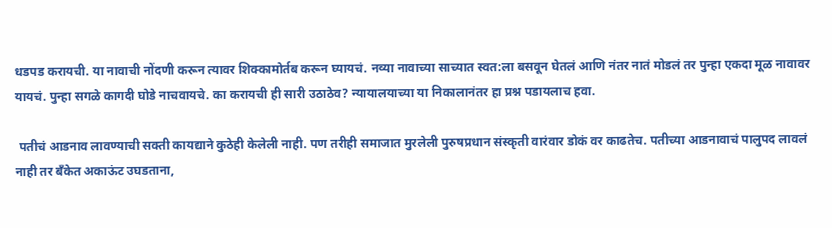धडपड करायची. या नावाची नोंदणी करून त्यावर शिक्कामोर्तब करून घ्यायचं. नव्या नावाच्या साच्यात स्वत:ला बसवून घेतलं आणि नंतर नातं मोडलं तर पुन्हा एकदा मूळ नावावर यायचं. पुन्हा सगळे कागदी घोडे नाचवायचे. का करायची ही सारी उठाठेव? न्यायालयाच्या या निकालानंतर हा प्रश्न पडायलाच हवा.

 पतीचं आडनाव लावण्याची सक्ती कायद्याने कुठेही केलेली नाही. पण तरीही समाजात मुरलेली पुरुषप्रधान संस्कृती वारंवार डोकं वर काढतेच. पतीच्या आडनावाचं पालुपद लावलं नाही तर बँकेत अकाऊंट उघडताना,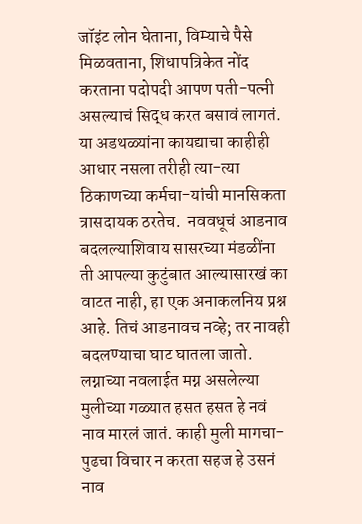जॉइंट लोन घेताना, विम्याचे पैसे मिळवताना, शिधापत्रिकेत नोंद करताना पदोपदी आपण पती-पत्नी असल्याचं सिद्ध करत बसावं लागतं. या अडथळ्यांना कायद्याचा काहीही आधार नसला तरीही त्या-त्या ठिकाणच्या कर्मचा-यांची मानसिकता त्रासदायक ठरतेच.  नववधूचं आडनाव बदलल्याशिवाय सासरच्या मंडळींना ती आपल्या कुटुंबात आल्यासारखं का वाटत नाही, हा एक अनाकलनिय प्रश्न आहे. तिचं आडनावच नव्हे; तर नावही बदलण्याचा घाट घातला जातो. लग्नाच्या नवलाईत मग्न असलेल्या मुलीच्या गळ्यात हसत हसत हे नवं नाव मारलं जातं. काही मुली मागचा-पुढचा विचार न करता सहज हे उसनं नाव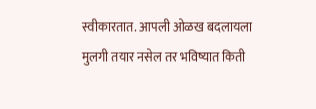स्वीकारतात. आपली ओळख बदलायला मुलगी तयार नसेल तर भविष्यात किती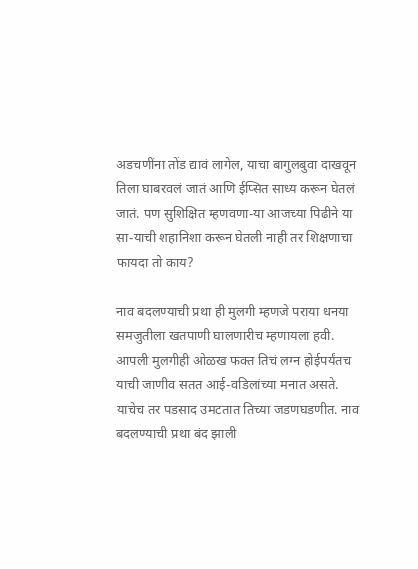अडचणींना तोंड द्यावं लागेल, याचा बागुलबुवा दाखवून तिला घाबरवलं जातं आणि ईप्सित साध्य करून घेतलं जातं. पण सुशिक्षित म्हणवणा-या आजच्या पिढीने या सा-याची शहानिशा करून घेतली नाही तर शिक्षणाचा फायदा तो काय?

नाव बदलण्याची प्रथा ही मुलगी म्हणजे पराया धनया समजुतीला खतपाणी घालणारीच म्हणायला हवी. आपली मुलगीही ओळख फक्त तिचं लग्न होईपर्यंतच याची जाणीव सतत आई-वडिलांच्या मनात असते. याचेच तर पडसाद उमटतात तिच्या जडणघडणीत. नाव बदलण्याची प्रथा बंद झाली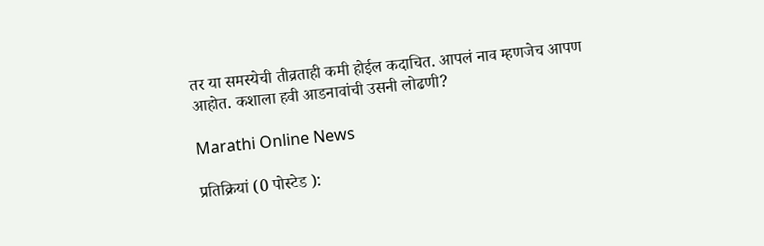तर या समस्येची तीव्रताही कमी होईल कदाचित. आपलं नाव म्हणजेच आपण आहोत. कशाला हवी आडनावांची उसनी लोढणी?

Marathi Online News

प्रतिक्रियां (0 पोस्टेड ):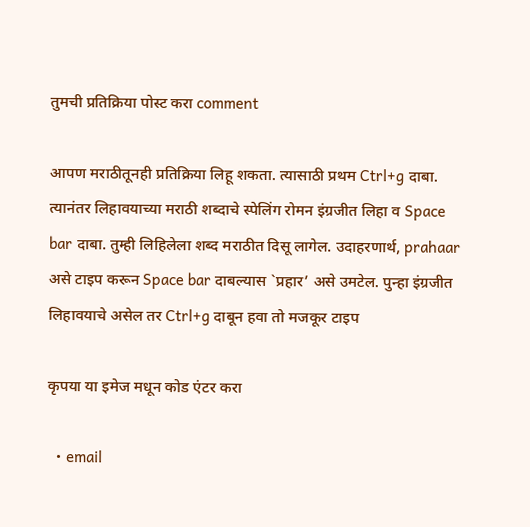तुमची प्रतिक्रिया पोस्ट करा comment

आपण मराठीतूनही प्रतिक्रिया लिहू शकता. त्यासाठी प्रथम Ctrl+g दाबा. त्यानंतर लिहावयाच्या मराठी शब्दाचे स्पेलिंग रोमन इंग्रजीत लिहा व Space bar दाबा. तुम्ही लिहिलेला शब्द मराठीत दिसू लागेल. उदाहरणार्थ, prahaar असे टाइप करून Space bar दाबल्यास `प्रहार’ असे उमटेल. पुन्हा इंग्रजीत लिहावयाचे असेल तर Ctrl+g दाबून हवा तो मजकूर टाइप

कृपया या इमेज मधून कोड एंटर करा

  • email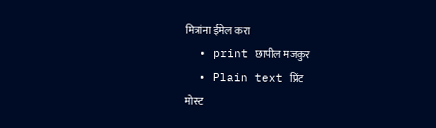मित्रांना ईमेल करा
  • print छापील मजकुर
  • Plain text प्रिंट
मोस्ट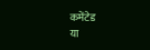कमेंटेड
या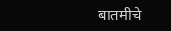बातमीचे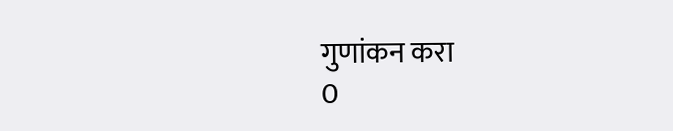गुणांकन करा
0